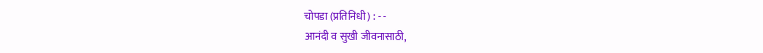चोपडा (प्रतिनिधी) : - -
आनंदी व सुखी जीवनासाठी,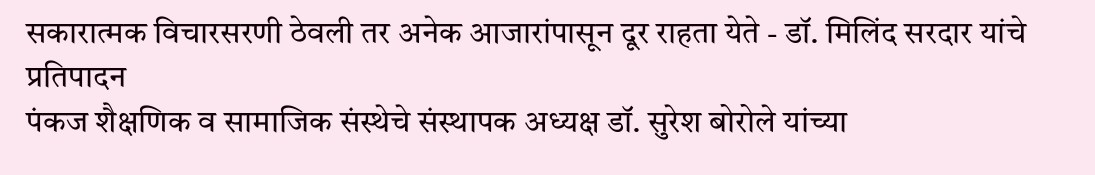सकारात्मक विचारसरणी ठेवली तर अनेक आजारांपासून दूर राहता येते - डॉ. मिलिंद सरदार यांचे प्रतिपादन
पंकज शैक्षणिक व सामाजिक संस्थेचे संस्थापक अध्यक्ष डॉ. सुरेश बोरोले यांच्या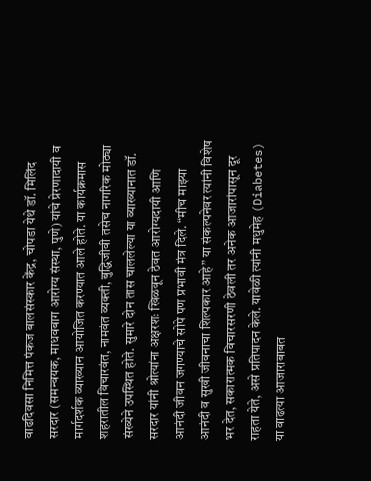वाढदिवसा निमित्त पंकज बालसंस्कार केंद्र, चोपडा येथे डॉ. मिलिंद सरदार (समन्वयक, माधवबाग आरोग्य संस्था, पुणे) यांचे प्रेरणादायी व मार्गदर्शक व्याख्यान आयोजित करण्यात आले होते. या कार्यक्रमास शहरातील विचारवंत, नामवंत व्यक्ती, बुद्धिजीवी तसेच नागरिक मोठ्या संख्येने उपस्थित होते. सुमारे दोन तास चाललेल्या या व्याख्यानात डॉ. सरदार यांनी श्रोत्यांना अक्षरशः खिळवून ठेवत आरोग्यदायी आणि आनंदी जीवन जगण्याचे सोपे पण प्रभावी मंत्र दिले. “मीच माझ्या आनंदी व सुखी जीवनाचा शिल्पकार आहे” या संकल्पनेवर त्यांनी विशेष भर देत, सकारात्मक विचारसरणी ठेवली तर अनेक आजारांपासून दूर राहता येते, असे प्रतिपादन केले. यावेळी त्यांनी मधुमेह (Diabetes) या वाढत्या आजाराबाबत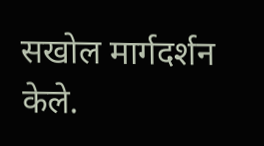सखोल मार्गदर्शन केले.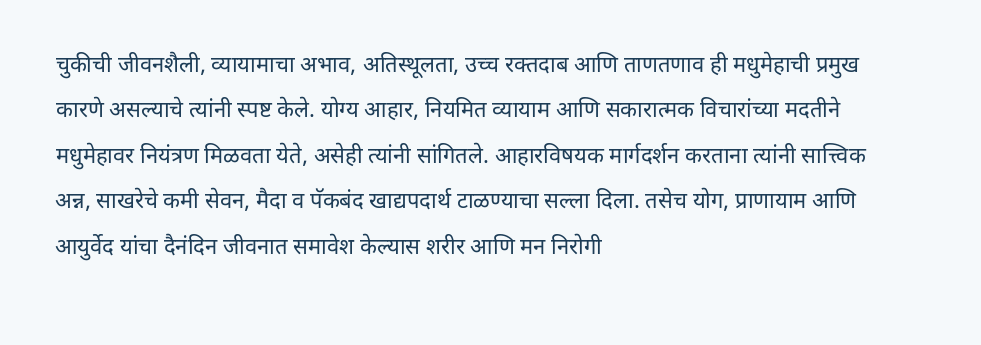चुकीची जीवनशैली, व्यायामाचा अभाव, अतिस्थूलता, उच्च रक्तदाब आणि ताणतणाव ही मधुमेहाची प्रमुख कारणे असल्याचे त्यांनी स्पष्ट केले. योग्य आहार, नियमित व्यायाम आणि सकारात्मक विचारांच्या मदतीने मधुमेहावर नियंत्रण मिळवता येते, असेही त्यांनी सांगितले. आहारविषयक मार्गदर्शन करताना त्यांनी सात्त्विक अन्न, साखरेचे कमी सेवन, मैदा व पॅकबंद खाद्यपदार्थ टाळण्याचा सल्ला दिला. तसेच योग, प्राणायाम आणि आयुर्वेद यांचा दैनंदिन जीवनात समावेश केल्यास शरीर आणि मन निरोगी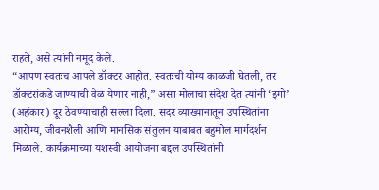राहते, असे त्यांनी नमूद केले.
“आपण स्वतःच आपले डॉक्टर आहोत. स्वतःची योग्य काळजी घेतली, तर डॉक्टरांकडे जाण्याची वेळ येणार नाही,” असा मोलाचा संदेश देत त्यांनी ‘इगो’ (अहंकार) दूर ठेवण्याचाही सल्ला दिला. सदर व्याख्यानातून उपस्थितांना आरोग्य, जीवनशैली आणि मानसिक संतुलन याबाबत बहुमोल मार्गदर्शन मिळाले. कार्यक्रमाच्या यशस्वी आयोजना बद्दल उपस्थितांनी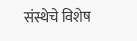संस्थेचे विशेष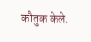कौतुक केले.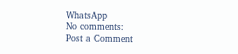WhatsApp
No comments:
Post a Comment